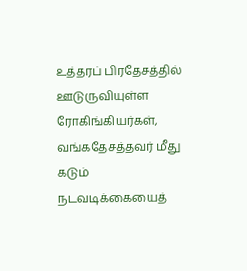உத்தரப் பிரதேசத்தில் ஊடுருவியுள்ள ரோகிங்கியர்கள், வங்கதேசத்தவர் மீது கடும் நடவடிக்கையைத்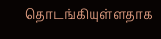தொடங்கியுள்ளதாக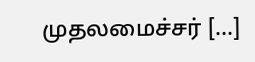முதலமைச்சர் […]